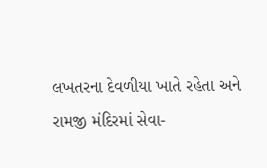લખતરના દેવળીયા ખાતે રહેતા અને રામજી મંદિરમાં સેવા-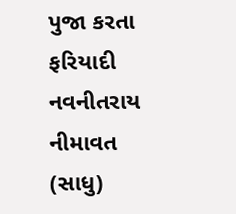પુજા કરતા ફરિયાદી નવનીતરાય નીમાવત (સાધુ)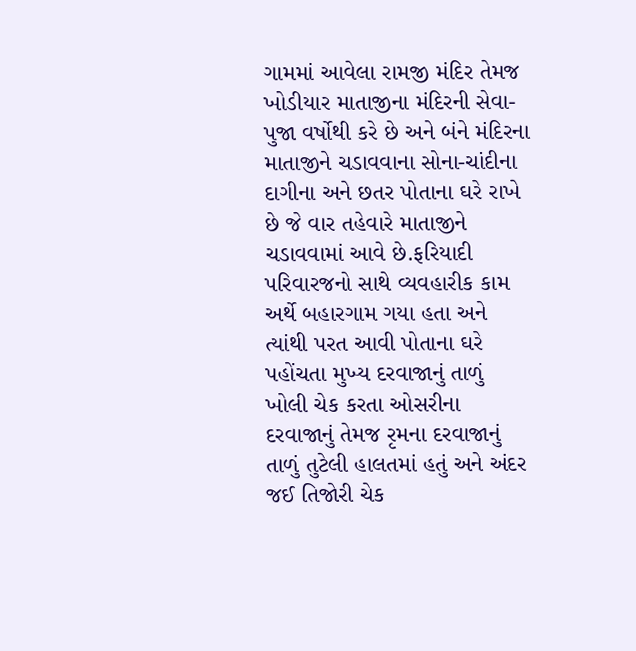ગામમાં આવેલા રામજી મંદિર તેમજ ખોડીયાર માતાજીના મંદિરની સેવા-પુજા વર્ષોથી કરે છે અને બંને મંદિરના માતાજીને ચડાવવાના સોના-ચાંદીના દાગીના અને છતર પોતાના ઘરે રાખે છે જે વાર તહેવારે માતાજીને ચડાવવામાં આવે છે.ફરિયાદી પરિવારજનો સાથે વ્યવહારીક કામ અર્થે બહારગામ ગયા હતા અને ત્યાંથી પરત આવી પોતાના ઘરે પહોંચતા મુખ્ય દરવાજાનું તાળું ખોલી ચેક કરતા ઓસરીના દરવાજાનું તેમજ રૃમના દરવાજાનું તાળું તુટેલી હાલતમાં હતું અને અંદર જઈ તિજોરી ચેક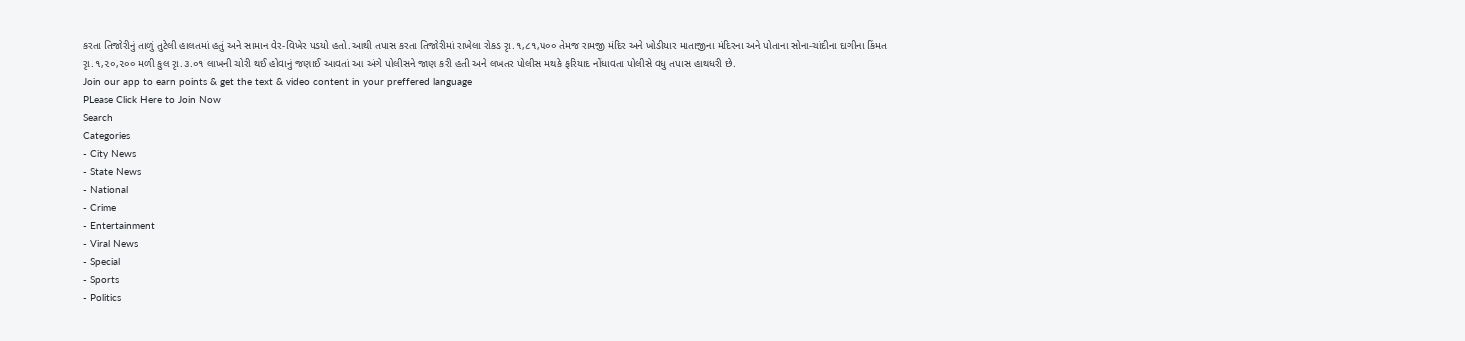કરતા તિજોરીનું તાળું તુટેલી હાલતમાં હતું અને સામાન વેર-વિખેર પડયો હતો.આથી તપાસ કરતા તિજોરીમાં રાખેલા રોકડ રૃા.૧,૮૧,૫૦૦ તેમજ રામજી મંદિર અને ખોડીયાર માતાજીના મંદિરના અને પોતાના સોના-ચાંદીના દાગીના કિંમત રૃા.૧,૨૦,૨૦૦ મળી કુલ રૃા.૩.૦૧ લાખની ચોરી થઈ હોવાનું જણાઈ આવતાં આ અંગે પોલીસને જાણ કરી હતી અને લખતર પોલીસ મથકે ફરિયાદ નોંધાવતા પોલીસે વધુ તપાસ હાથધરી છે.
Join our app to earn points & get the text & video content in your preffered language
PLease Click Here to Join Now
Search
Categories
- City News
- State News
- National
- Crime
- Entertainment
- Viral News
- Special
- Sports
- Politics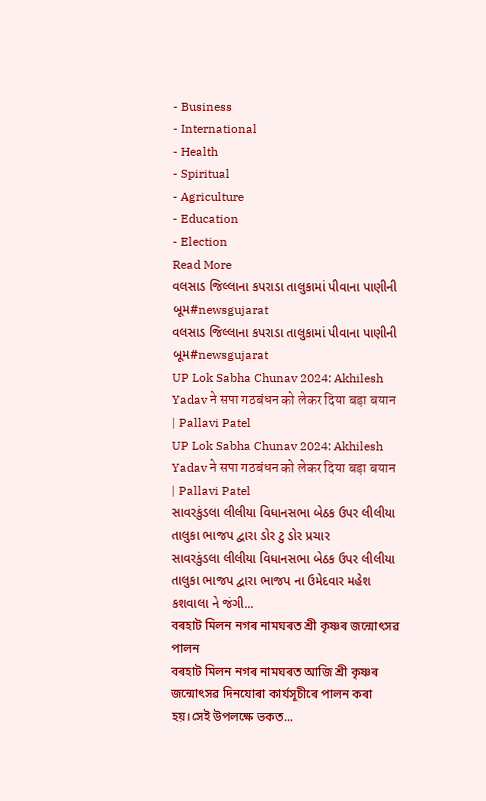- Business
- International
- Health
- Spiritual
- Agriculture
- Education
- Election
Read More
વલસાડ જિલ્લાના કપરાડા તાલુકામાં પીવાના પાણીની બૂમ#newsgujarat
વલસાડ જિલ્લાના કપરાડા તાલુકામાં પીવાના પાણીની બૂમ#newsgujarat
UP Lok Sabha Chunav 2024: Akhilesh Yadav ने सपा गठबंधन को लेकर दिया बड़ा बयान | Pallavi Patel
UP Lok Sabha Chunav 2024: Akhilesh Yadav ने सपा गठबंधन को लेकर दिया बड़ा बयान | Pallavi Patel
સાવરકુંડલા લીલીયા વિધાનસભા બેઠક ઉપર લીલીયા તાલુકા ભાજપ દ્વારા ડોર ટુ ડોર પ્રચાર
સાવરકુંડલા લીલીયા વિધાનસભા બેઠક ઉપર લીલીયા તાલુકા ભાજપ દ્વારા ભાજપ ના ઉમેદવાર મહેશ કશવાલા ને જંગી...
বৰহাট মিলন নগৰ নামঘৰত শ্ৰী কৃষ্ণৰ জন্মোৎসৱ পালন
বৰহাট মিলন নগৰ নামঘৰত আজি শ্ৰী কৃষ্ণৰ জন্মোৎসৱ দিনযোৰা কাৰ্যসূচীৰে পালন কৰা হয়।সেই উপলক্ষে ভকত...